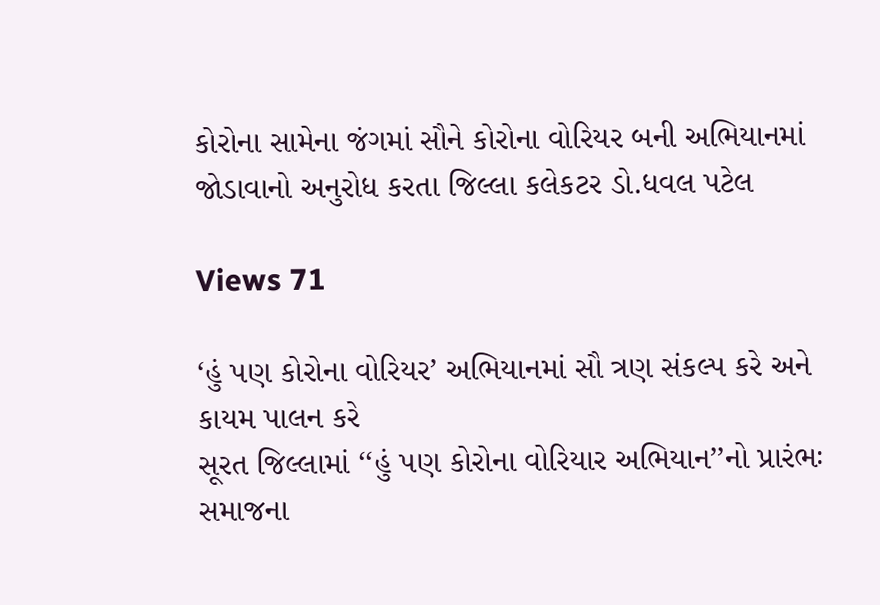કોરોના સામેના જંગમાં સૌને કોરોના વોરિયર બની અભિયાનમાં જોડાવાનો અનુરોધ કરતા જિલ્લા કલેકટર ડો.ધવલ પટેલ

Views 71

‘હું પણ કોરોના વોરિયર’ અભિયાનમાં સૌ ત્રણ સંકલ્પ કરે અને કાયમ પાલન કરે
સૂરત જિલ્લામાં ‘‘હું પણ કોરોના વોરિયાર અભિયાન’’નો પ્રારંભઃ
સમાજના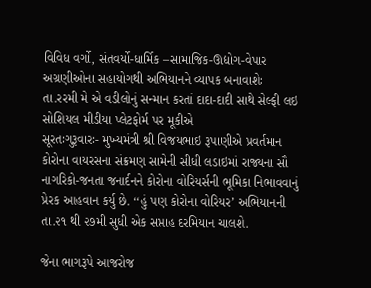વિવિધ વર્ગો, સંતવર્યો-ધાર્મિક –સામાજિક-ઊદ્યોગ-વેપાર અગ્રણીઓના સહાયોગથી અભિયાનને વ્યાપક બનાવાશેઃ
તા.રરમી મે એ વડીલોનું સન્માન કરતાં દાદા-દાદી સાથે સેલ્ફી લઇ સોશિયલ મીડીયા પ્લેટફોર્મ પર મૂકીએ
સૂરતઃગુરૂવારઃ- મુખ્યમંત્રી શ્રી વિજયભાઇ રૂપાણીએ પ્રવર્તમાન કોરોના વાયરસના સંક્રમણ સામેની સીધી લડાઇમાં રાજ્યના સૌ નાગરિકો-જનતા જનાર્દનને કોરોના વોરિયર્સની ભૂમિકા નિભાવવાનું પ્રેરક આહવાન કર્યુ છે. ‘‘હું પણ કોરોના વોરિયર’ અભિયાનની તા.૨૧ થી ૨૭મી સુધી એક સપ્તાહ દરમિયાન ચાલશે.

જેના ભાગરૂપે આજરોજ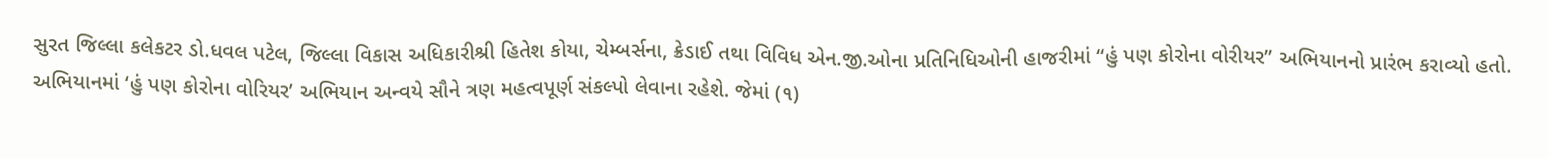સુરત જિલ્લા કલેકટર ડો.ધવલ પટેલ, જિલ્લા વિકાસ અધિકારીશ્રી હિતેશ કોયા, ચેમ્બર્સના, ક્રેડાઈ તથા વિવિધ એન.જી.ઓના પ્રતિનિધિઓની હાજરીમાં ‘‘હું પણ કોરોના વોરીયર’’ અભિયાનનો પ્રારંભ કરાવ્યો હતો. અભિયાનમાં ‘હું પણ કોરોના વોરિયર’ અભિયાન અન્વયે સૌને ત્રણ મહત્વપૂર્ણ સંકલ્પો લેવાના રહેશે. જેમાં (૧)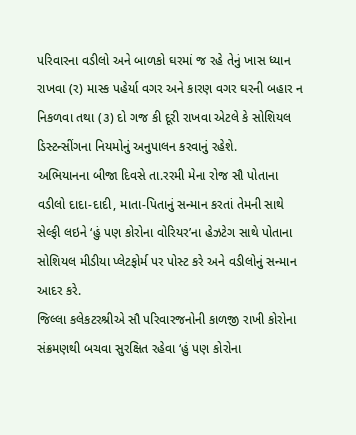પરિવારના વડીલો અને બાળકો ઘરમાં જ રહે તેનું ખાસ ધ્યાન રાખવા (ર) માસ્ક પહેર્યા વગર અને કારણ વગર ઘરની બહાર ન નિકળવા તથા (૩) દો ગજ કી દૂરી રાખવા એટલે કે સોશિયલ ડિસ્ટન્સીંગના નિયમોનું અનુપાલન કરવાનું રહેશે.
અભિયાનના બીજા દિવસે તા.રરમી મેના રોજ સૌ પોતાના વડીલો દાદા-દાદી, માતા-પિતાનું સન્માન કરતાં તેમની સાથે સેલ્ફી લઇને ‘હું પણ કોરોના વોરિયર’ના હેઝટેગ સાથે પોતાના સોશિયલ મીડીયા પ્લેટફોર્મ પર પોસ્ટ કરે અને વડીલોનું સન્માન આદર કરે.
જિલ્લા કલેકટરશ્રીએ સૌ પરિવારજનોની કાળજી રાખી કોરોના સંક્રમણથી બચવા સુરક્ષિત રહેવા ‘હું પણ કોરોના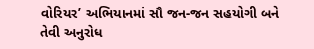વોરિયર’ અભિયાનમાં સૌ જન-જન સહયોગી બને તેવી અનુરોધ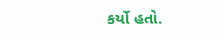કર્યો હતો.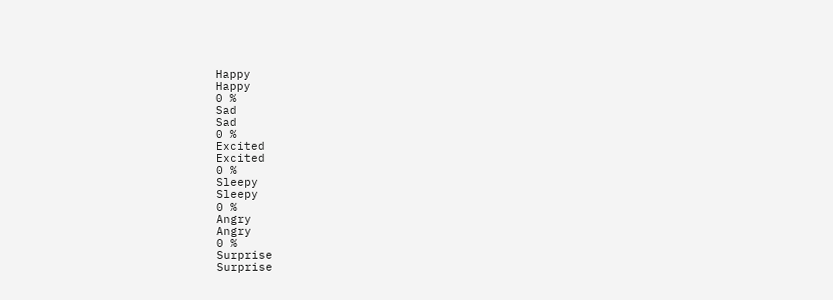Happy
Happy
0 %
Sad
Sad
0 %
Excited
Excited
0 %
Sleepy
Sleepy
0 %
Angry
Angry
0 %
Surprise
Surprise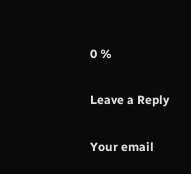0 %

Leave a Reply

Your email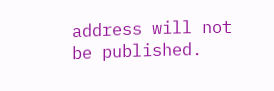address will not be published.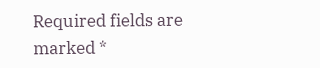Required fields are marked *